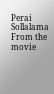Perai Sollalama
From the movie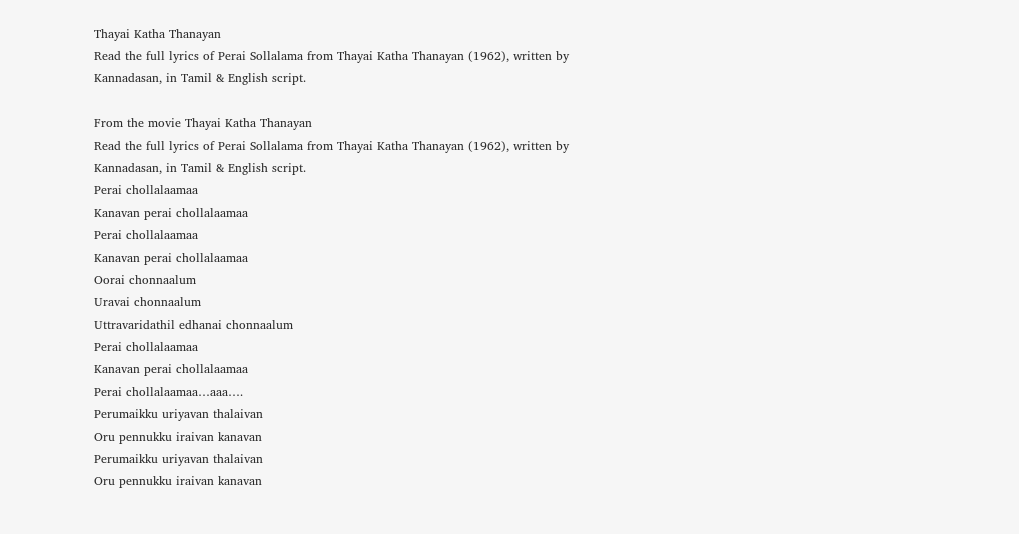Thayai Katha Thanayan
Read the full lyrics of Perai Sollalama from Thayai Katha Thanayan (1962), written by Kannadasan, in Tamil & English script.

From the movie Thayai Katha Thanayan
Read the full lyrics of Perai Sollalama from Thayai Katha Thanayan (1962), written by Kannadasan, in Tamil & English script.
Perai chollalaamaa
Kanavan perai chollalaamaa
Perai chollalaamaa
Kanavan perai chollalaamaa
Oorai chonnaalum
Uravai chonnaalum
Uttravaridathil edhanai chonnaalum
Perai chollalaamaa
Kanavan perai chollalaamaa
Perai chollalaamaa…aaa….
Perumaikku uriyavan thalaivan
Oru pennukku iraivan kanavan
Perumaikku uriyavan thalaivan
Oru pennukku iraivan kanavan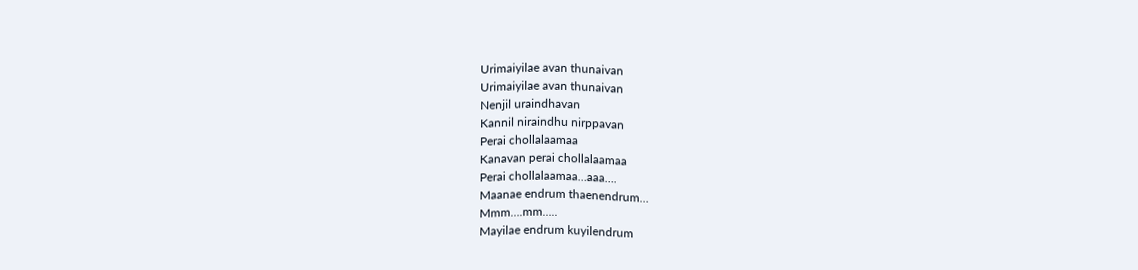Urimaiyilae avan thunaivan
Urimaiyilae avan thunaivan
Nenjil uraindhavan
Kannil niraindhu nirppavan
Perai chollalaamaa
Kanavan perai chollalaamaa
Perai chollalaamaa…aaa….
Maanae endrum thaenendrum…
Mmm….mm…..
Mayilae endrum kuyilendrum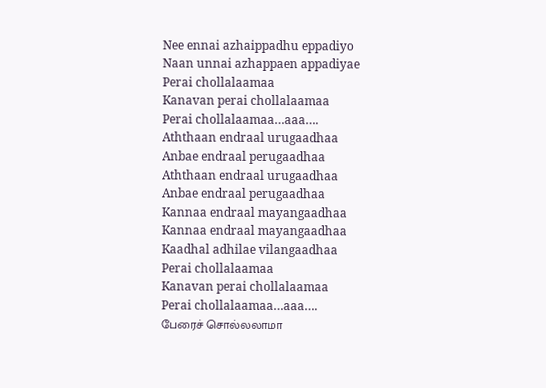Nee ennai azhaippadhu eppadiyo
Naan unnai azhappaen appadiyae
Perai chollalaamaa
Kanavan perai chollalaamaa
Perai chollalaamaa…aaa….
Aththaan endraal urugaadhaa
Anbae endraal perugaadhaa
Aththaan endraal urugaadhaa
Anbae endraal perugaadhaa
Kannaa endraal mayangaadhaa
Kannaa endraal mayangaadhaa
Kaadhal adhilae vilangaadhaa
Perai chollalaamaa
Kanavan perai chollalaamaa
Perai chollalaamaa…aaa….
பேரைச் சொல்லலாமா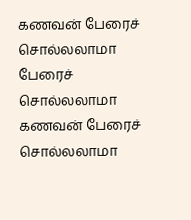கணவன் பேரைச் சொல்லலாமா
பேரைச் சொல்லலாமா
கணவன் பேரைச் சொல்லலாமா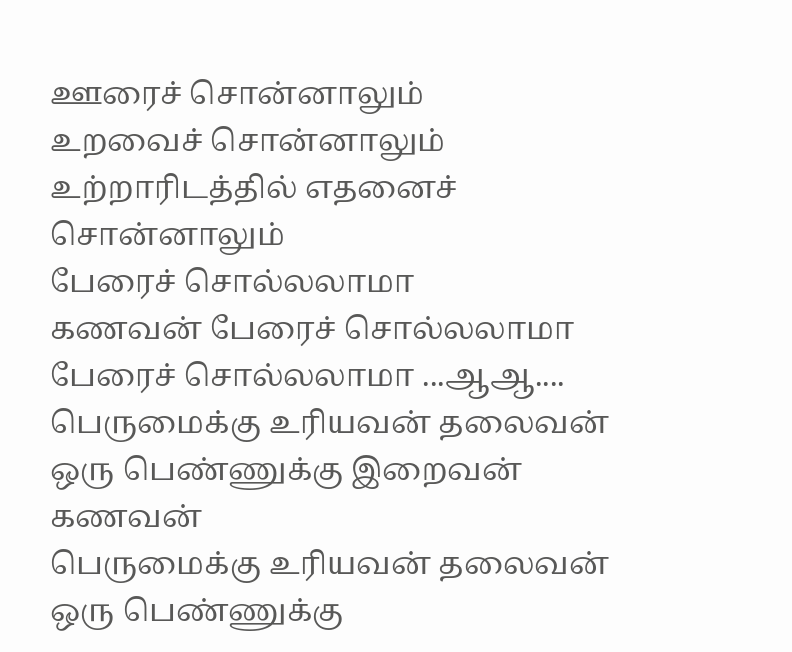ஊரைச் சொன்னாலும்
உறவைச் சொன்னாலும்
உற்றாரிடத்தில் எதனைச் சொன்னாலும்
பேரைச் சொல்லலாமா
கணவன் பேரைச் சொல்லலாமா
பேரைச் சொல்லலாமா ...ஆஆ....
பெருமைக்கு உரியவன் தலைவன்
ஒரு பெண்ணுக்கு இறைவன் கணவன்
பெருமைக்கு உரியவன் தலைவன்
ஒரு பெண்ணுக்கு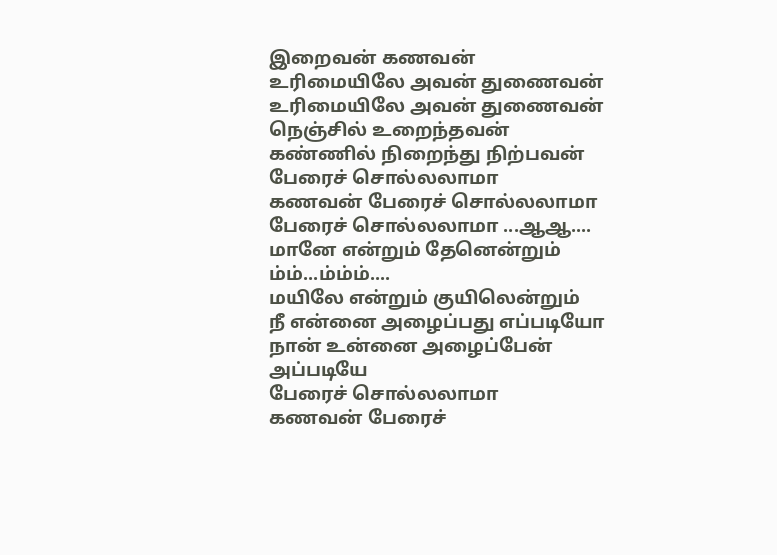இறைவன் கணவன்
உரிமையிலே அவன் துணைவன்
உரிமையிலே அவன் துணைவன்
நெஞ்சில் உறைந்தவன்
கண்ணில் நிறைந்து நிற்பவன்
பேரைச் சொல்லலாமா
கணவன் பேரைச் சொல்லலாமா
பேரைச் சொல்லலாமா ...ஆஆ....
மானே என்றும் தேனென்றும்
ம்ம்...ம்ம்ம்....
மயிலே என்றும் குயிலென்றும்
நீ என்னை அழைப்பது எப்படியோ
நான் உன்னை அழைப்பேன் அப்படியே
பேரைச் சொல்லலாமா
கணவன் பேரைச்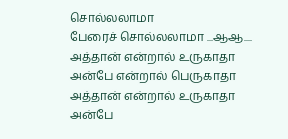சொல்லலாமா
பேரைச் சொல்லலாமா ...ஆஆ....
அத்தான் என்றால் உருகாதா
அன்பே என்றால் பெருகாதா
அத்தான் என்றால் உருகாதா
அன்பே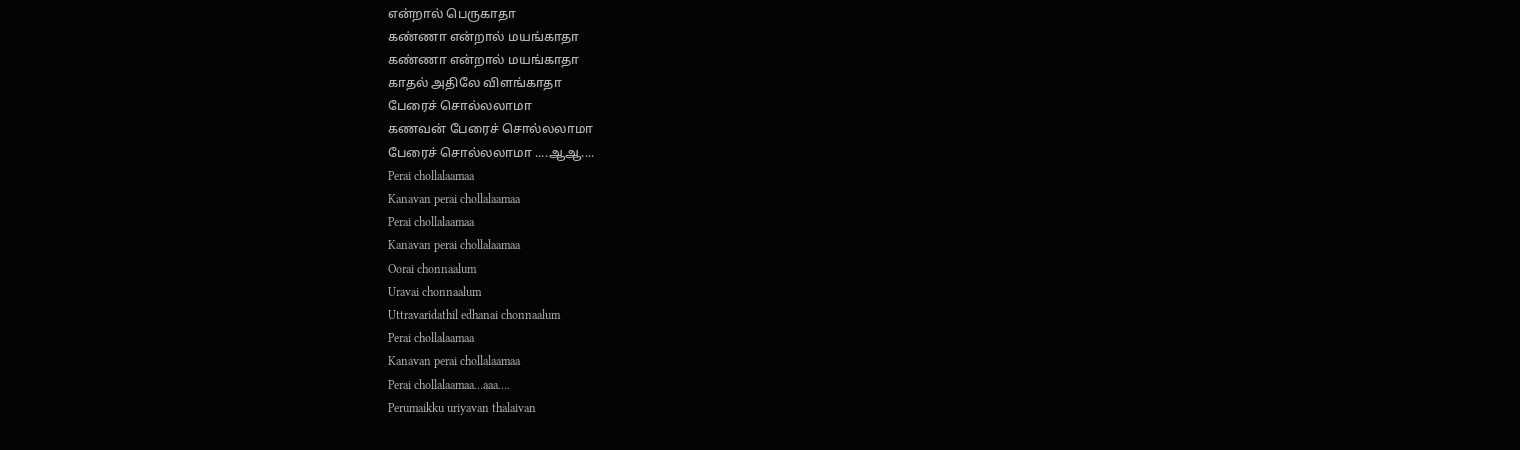என்றால் பெருகாதா
கண்ணா என்றால் மயங்காதா
கண்ணா என்றால் மயங்காதா
காதல் அதிலே விளங்காதா
பேரைச் சொல்லலாமா
கணவன் பேரைச் சொல்லலாமா
பேரைச் சொல்லலாமா ....ஆஆ....
Perai chollalaamaa
Kanavan perai chollalaamaa
Perai chollalaamaa
Kanavan perai chollalaamaa
Oorai chonnaalum
Uravai chonnaalum
Uttravaridathil edhanai chonnaalum
Perai chollalaamaa
Kanavan perai chollalaamaa
Perai chollalaamaa…aaa….
Perumaikku uriyavan thalaivan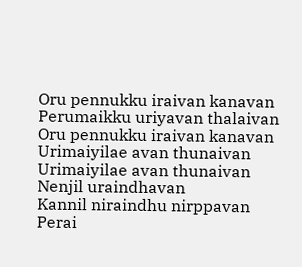Oru pennukku iraivan kanavan
Perumaikku uriyavan thalaivan
Oru pennukku iraivan kanavan
Urimaiyilae avan thunaivan
Urimaiyilae avan thunaivan
Nenjil uraindhavan
Kannil niraindhu nirppavan
Perai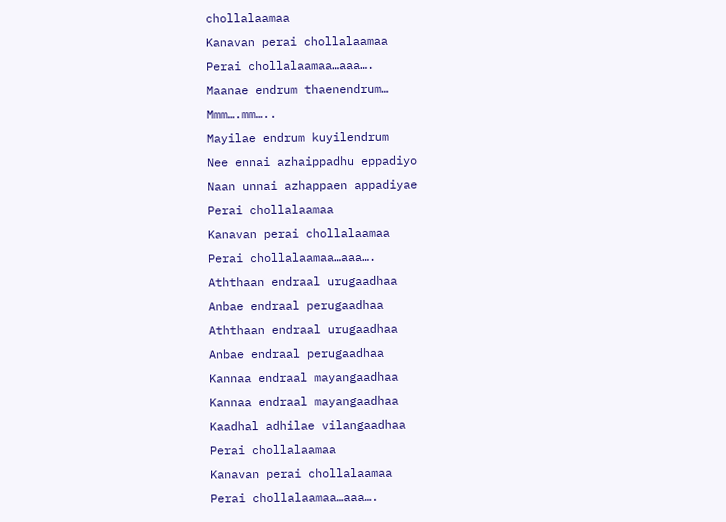chollalaamaa
Kanavan perai chollalaamaa
Perai chollalaamaa…aaa….
Maanae endrum thaenendrum…
Mmm….mm…..
Mayilae endrum kuyilendrum
Nee ennai azhaippadhu eppadiyo
Naan unnai azhappaen appadiyae
Perai chollalaamaa
Kanavan perai chollalaamaa
Perai chollalaamaa…aaa….
Aththaan endraal urugaadhaa
Anbae endraal perugaadhaa
Aththaan endraal urugaadhaa
Anbae endraal perugaadhaa
Kannaa endraal mayangaadhaa
Kannaa endraal mayangaadhaa
Kaadhal adhilae vilangaadhaa
Perai chollalaamaa
Kanavan perai chollalaamaa
Perai chollalaamaa…aaa….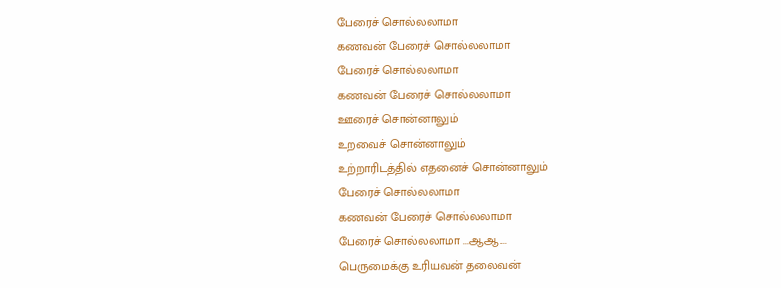பேரைச் சொல்லலாமா
கணவன் பேரைச் சொல்லலாமா
பேரைச் சொல்லலாமா
கணவன் பேரைச் சொல்லலாமா
ஊரைச் சொன்னாலும்
உறவைச் சொன்னாலும்
உற்றாரிடத்தில் எதனைச் சொன்னாலும்
பேரைச் சொல்லலாமா
கணவன் பேரைச் சொல்லலாமா
பேரைச் சொல்லலாமா ...ஆஆ....
பெருமைக்கு உரியவன் தலைவன்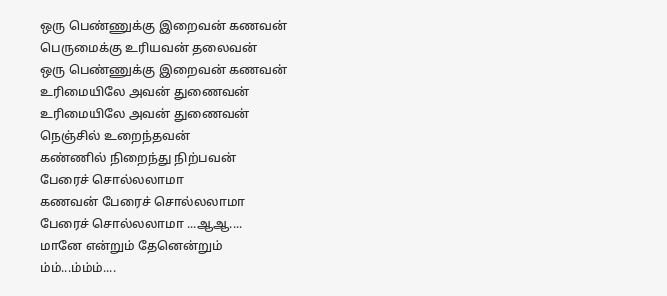ஒரு பெண்ணுக்கு இறைவன் கணவன்
பெருமைக்கு உரியவன் தலைவன்
ஒரு பெண்ணுக்கு இறைவன் கணவன்
உரிமையிலே அவன் துணைவன்
உரிமையிலே அவன் துணைவன்
நெஞ்சில் உறைந்தவன்
கண்ணில் நிறைந்து நிற்பவன்
பேரைச் சொல்லலாமா
கணவன் பேரைச் சொல்லலாமா
பேரைச் சொல்லலாமா ...ஆஆ....
மானே என்றும் தேனென்றும்
ம்ம்...ம்ம்ம்....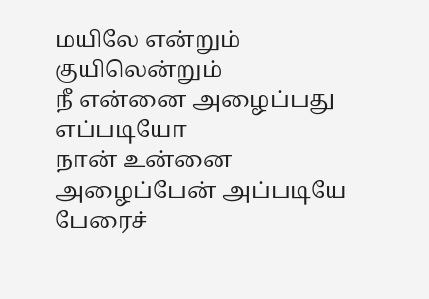மயிலே என்றும் குயிலென்றும்
நீ என்னை அழைப்பது எப்படியோ
நான் உன்னை அழைப்பேன் அப்படியே
பேரைச்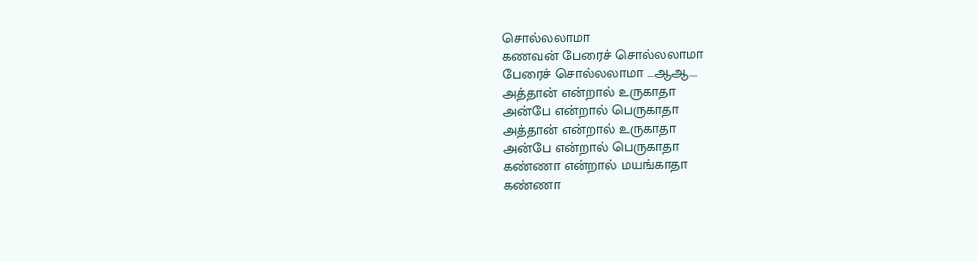சொல்லலாமா
கணவன் பேரைச் சொல்லலாமா
பேரைச் சொல்லலாமா ...ஆஆ....
அத்தான் என்றால் உருகாதா
அன்பே என்றால் பெருகாதா
அத்தான் என்றால் உருகாதா
அன்பே என்றால் பெருகாதா
கண்ணா என்றால் மயங்காதா
கண்ணா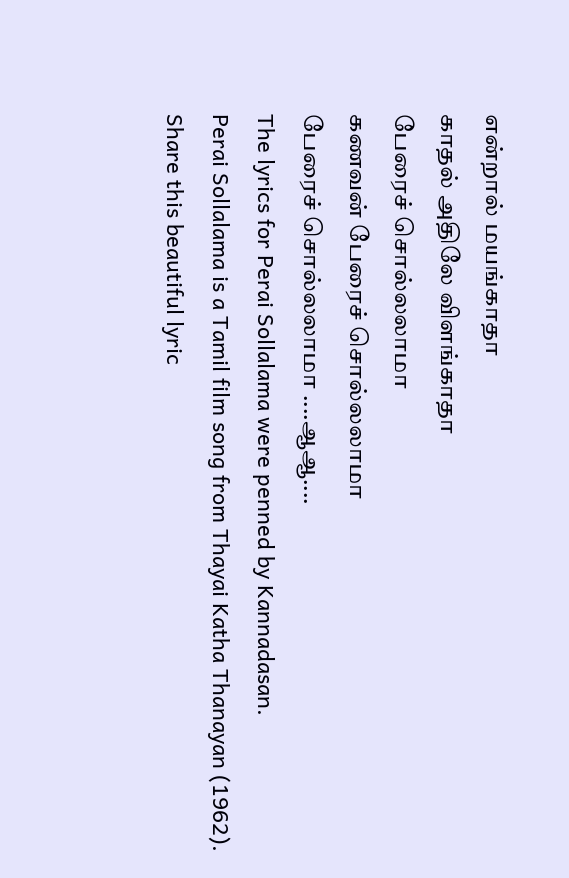என்றால் மயங்காதா
காதல் அதிலே விளங்காதா
பேரைச் சொல்லலாமா
கணவன் பேரைச் சொல்லலாமா
பேரைச் சொல்லலாமா ....ஆஆ....
The lyrics for Perai Sollalama were penned by Kannadasan.
Perai Sollalama is a Tamil film song from Thayai Katha Thanayan (1962).
Share this beautiful lyric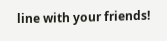line with your friends!